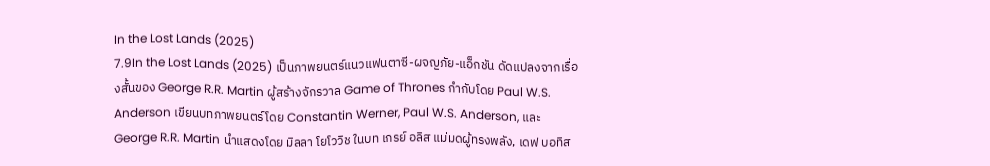In the Lost Lands (2025)
7.9In the Lost Lands (2025) เป็นภาพยนตร์แนวแฟนตาซี-ผจญภัย-แอ็กชัน ดัดแปลงจากเรื่องสั้นของ George R.R. Martin ผู้สร้างจักรวาล Game of Thrones กำกับโดย Paul W.S. Anderson เขียนบทภาพยนตร์โดย Constantin Werner, Paul W.S. Anderson, และ George R.R. Martin นำแสดงโดย มิลลา โยโววิช ในบท เกรย์ อลิส แม่มดผู้ทรงพลัง, เดฟ บอทิส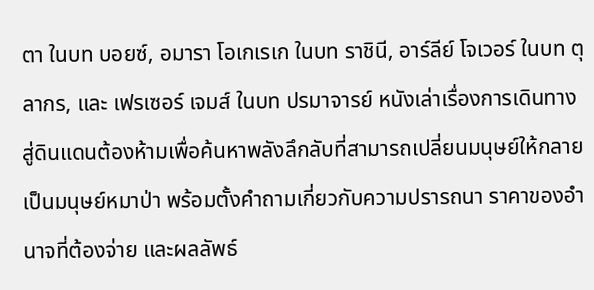ตา ในบท บอยซ์, อมารา โอเกเรเก ในบท ราชินี, อาร์ลีย์ โจเวอร์ ในบท ตุลากร, และ เฟรเซอร์ เจมส์ ในบท ปรมาจารย์ หนังเล่าเรื่องการเดินทางสู่ดินแดนต้องห้ามเพื่อค้นหาพลังลึกลับที่สามารถเปลี่ยนมนุษย์ให้กลายเป็นมนุษย์หมาป่า พร้อมตั้งคำถามเกี่ยวกับความปรารถนา ราคาของอำนาจที่ต้องจ่าย และผลลัพธ์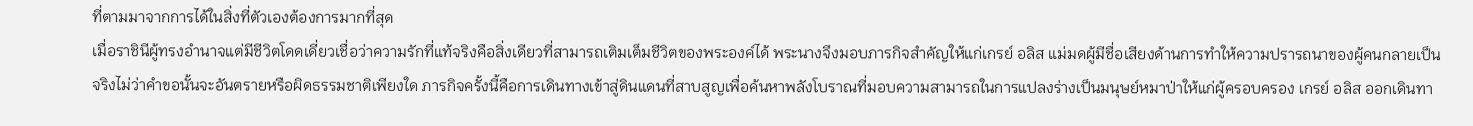ที่ตามมาจากการได้ในสิ่งที่ตัวเองต้องการมากที่สุด
เมื่อราชินีผู้ทรงอำนาจแต่มีชีวิตโดดเดี่ยวเชื่อว่าความรักที่แท้จริงคือสิ่งเดียวที่สามารถเติมเต็มชีวิตของพระองค์ได้ พระนางจึงมอบภารกิจสำคัญให้แก่เกรย์ อลิส แม่มดผู้มีชื่อเสียงด้านการทำให้ความปรารถนาของผู้คนกลายเป็นจริงไม่ว่าคำขอนั้นจะอันตรายหรือผิดธรรมชาติเพียงใด ภารกิจครั้งนี้คือการเดินทางเข้าสู่ดินแดนที่สาบสูญเพื่อค้นหาพลังโบราณที่มอบความสามารถในการแปลงร่างเป็นมนุษย์หมาป่าให้แก่ผู้ครอบครอง เกรย์ อลิส ออกเดินทา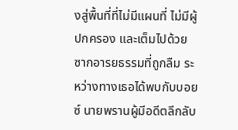งสู่พื้นที่ที่ไม่มีแผนที่ ไม่มีผู้ปกครอง และเต็มไปด้วยซากอารยธรรมที่ถูกลืม ระหว่างทางเธอได้พบกับบอยซ์ นายพรานผู้มีอดีตลึกลับ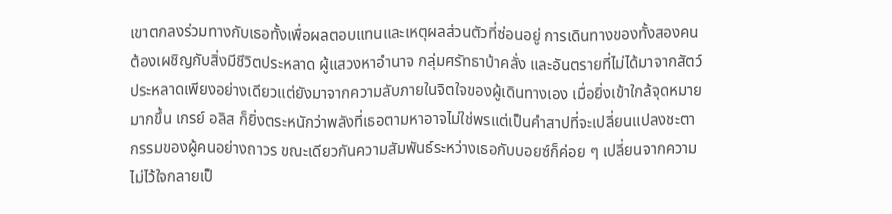เขาตกลงร่วมทางกับเธอทั้งเพื่อผลตอบแทนและเหตุผลส่วนตัวที่ซ่อนอยู่ การเดินทางของทั้งสองคนต้องเผชิญกับสิ่งมีชีวิตประหลาด ผู้แสวงหาอำนาจ กลุ่มศรัทธาบ้าคลั่ง และอันตรายที่ไม่ได้มาจากสัตว์ประหลาดเพียงอย่างเดียวแต่ยังมาจากความลับภายในจิตใจของผู้เดินทางเอง เมื่อยิ่งเข้าใกล้จุดหมายมากขึ้น เกรย์ อลิส ก็ยิ่งตระหนักว่าพลังที่เธอตามหาอาจไม่ใช่พรแต่เป็นคำสาปที่จะเปลี่ยนแปลงชะตากรรมของผู้คนอย่างถาวร ขณะเดียวกันความสัมพันธ์ระหว่างเธอกับบอยซ์ก็ค่อย ๆ เปลี่ยนจากความไม่ไว้ใจกลายเป็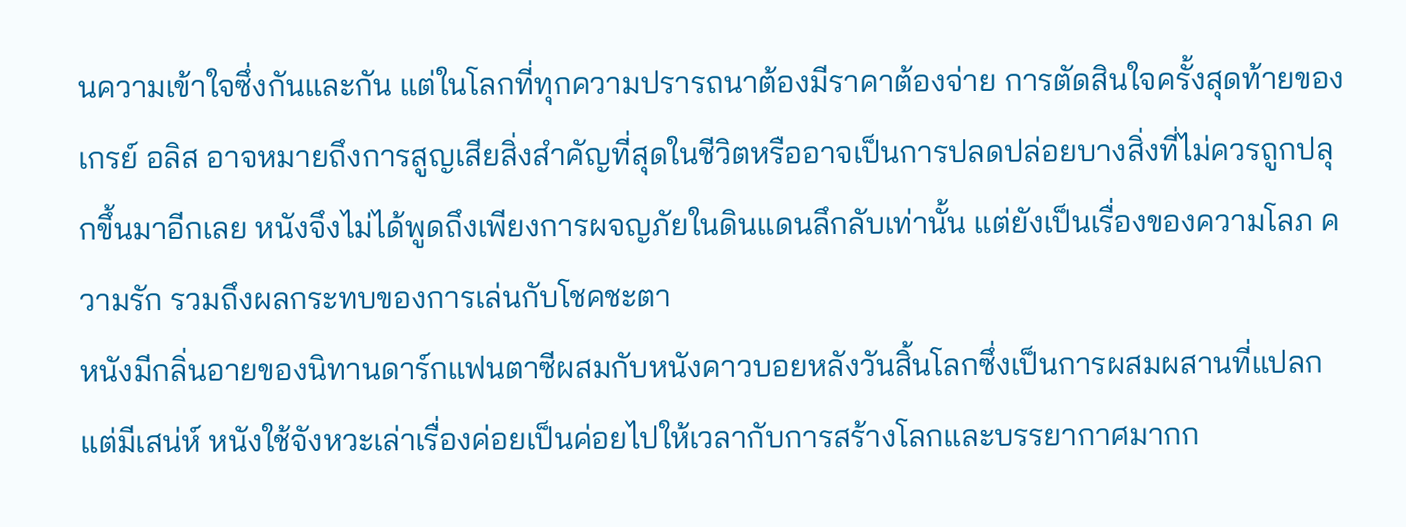นความเข้าใจซึ่งกันและกัน แต่ในโลกที่ทุกความปรารถนาต้องมีราคาต้องจ่าย การตัดสินใจครั้งสุดท้ายของเกรย์ อลิส อาจหมายถึงการสูญเสียสิ่งสำคัญที่สุดในชีวิตหรืออาจเป็นการปลดปล่อยบางสิ่งที่ไม่ควรถูกปลุกขึ้นมาอีกเลย หนังจึงไม่ได้พูดถึงเพียงการผจญภัยในดินแดนลึกลับเท่านั้น แต่ยังเป็นเรื่องของความโลภ ความรัก รวมถึงผลกระทบของการเล่นกับโชคชะตา
หนังมีกลิ่นอายของนิทานดาร์กแฟนตาซีผสมกับหนังคาวบอยหลังวันสิ้นโลกซึ่งเป็นการผสมผสานที่แปลกแต่มีเสน่ห์ หนังใช้จังหวะเล่าเรื่องค่อยเป็นค่อยไปให้เวลากับการสร้างโลกและบรรยากาศมากก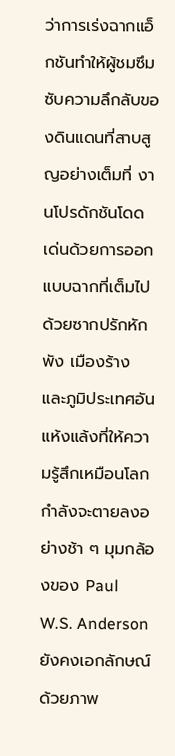ว่าการเร่งฉากแอ็กชันทำให้ผู้ชมซึมซับความลึกลับของดินแดนที่สาบสูญอย่างเต็มที่ งานโปรดักชันโดดเด่นด้วยการออกแบบฉากที่เต็มไปด้วยซากปรักหักพัง เมืองร้าง และภูมิประเทศอันแห้งแล้งที่ให้ความรู้สึกเหมือนโลกกำลังจะตายลงอย่างช้า ๆ มุมกล้องของ Paul W.S. Anderson ยังคงเอกลักษณ์ด้วยภาพ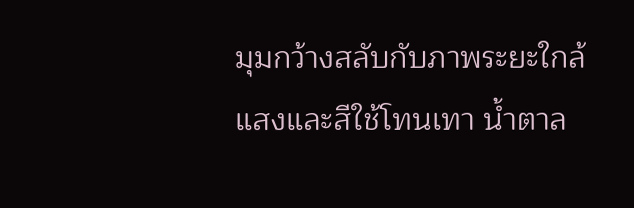มุมกว้างสลับกับภาพระยะใกล้ แสงและสีใช้โทนเทา น้ำตาล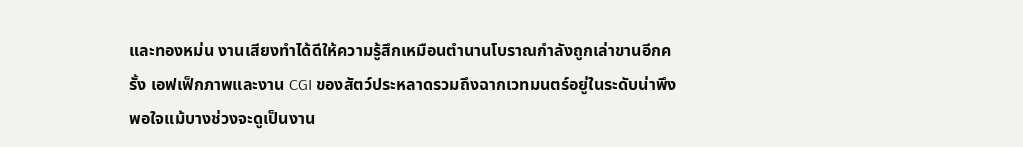และทองหม่น งานเสียงทำได้ดีให้ความรู้สึกเหมือนตำนานโบราณกำลังถูกเล่าขานอีกครั้ง เอฟเฟ็กภาพและงาน CGI ของสัตว์ประหลาดรวมถึงฉากเวทมนตร์อยู่ในระดับน่าพึงพอใจแม้บางช่วงจะดูเป็นงาน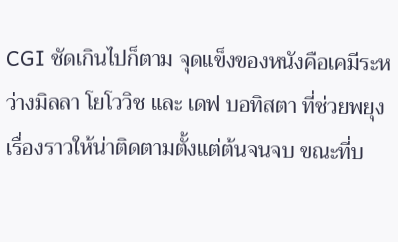CGI ชัดเกินไปก็ตาม จุดแข็งของหนังคือเคมีระหว่างมิลลา โยโววิช และ เดฟ บอทิสตา ที่ช่วยพยุงเรื่องราวให้น่าติดตามตั้งแต่ต้นจนจบ ขณะที่บ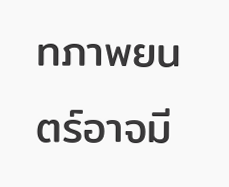ทภาพยนตร์อาจมี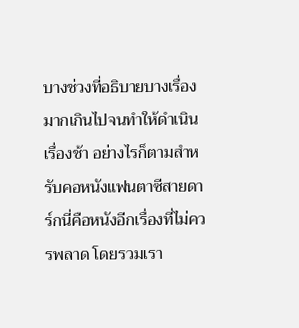บางช่วงที่อธิบายบางเรื่องมากเกินไปจนทำให้ดำเนินเรื่องช้า อย่างไรก็ตามสำหรับคอหนังแฟนตาซีสายดาร์กนี่คือหนังอีกเรื่องที่ไม่ควรพลาด โดยรวมเรา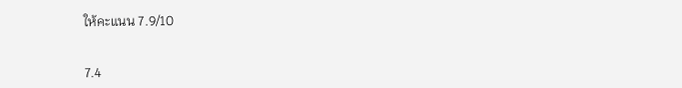ให้คะแนน 7.9/10


7.4